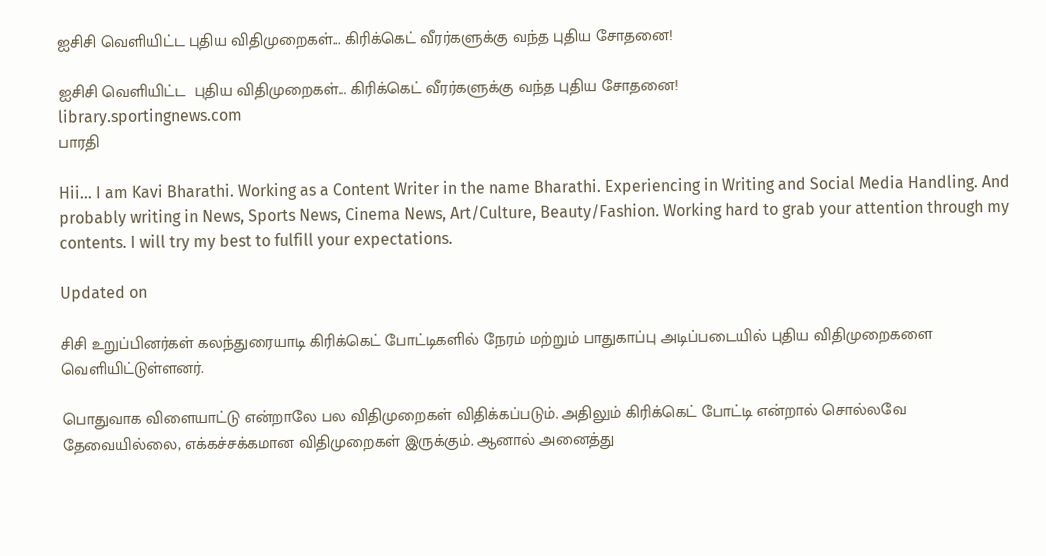ஐசிசி வெளியிட்ட புதிய விதிமுறைகள்... கிரிக்கெட் வீரர்களுக்கு வந்த புதிய சோதனை!

ஐசிசி வெளியிட்ட  புதிய விதிமுறைகள்... கிரிக்கெட் வீரர்களுக்கு வந்த புதிய சோதனை!
library.sportingnews.com
பாரதி

Hii… I am Kavi Bharathi. Working as a Content Writer in the name Bharathi. Experiencing in Writing and Social Media Handling. And probably writing in News, Sports News, Cinema News, Art/Culture, Beauty/Fashion. Working hard to grab your attention through my contents. I will try my best to fulfill your expectations.

Updated on

சிசி உறுப்பினர்கள் கலந்துரையாடி கிரிக்கெட் போட்டிகளில் நேரம் மற்றும் பாதுகாப்பு அடிப்படையில் புதிய விதிமுறைகளை வெளியிட்டுள்ளனர்.

பொதுவாக விளையாட்டு என்றாலே பல விதிமுறைகள் விதிக்கப்படும். அதிலும் கிரிக்கெட் போட்டி என்றால் சொல்லவே தேவையில்லை, எக்கச்சக்கமான விதிமுறைகள் இருக்கும். ஆனால் அனைத்து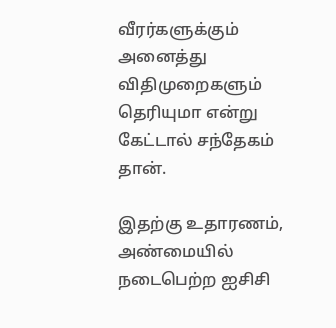வீரர்களுக்கும் அனைத்து விதிமுறைகளும் தெரியுமா என்று கேட்டால் சந்தேகம் தான்.

இதற்கு உதாரணம், அண்மையில் நடைபெற்ற ஐசிசி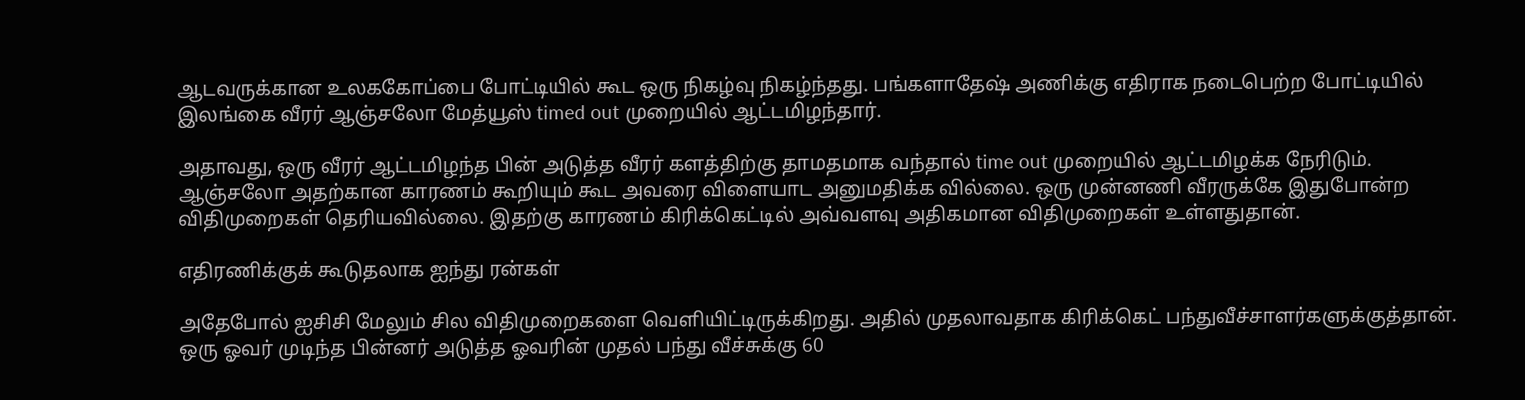ஆடவருக்கான உலககோப்பை போட்டியில் கூட ஒரு நிகழ்வு நிகழ்ந்தது. பங்களாதேஷ் அணிக்கு எதிராக நடைபெற்ற போட்டியில் இலங்கை வீரர் ஆஞ்சலோ மேத்யூஸ் timed out முறையில் ஆட்டமிழந்தார்.

அதாவது, ஒரு வீரர் ஆட்டமிழந்த பின் அடுத்த வீரர் களத்திற்கு தாமதமாக வந்தால் time out முறையில் ஆட்டமிழக்க நேரிடும். ஆஞ்சலோ அதற்கான காரணம் கூறியும் கூட அவரை விளையாட அனுமதிக்க வில்லை. ஒரு முன்னணி வீரருக்கே இதுபோன்ற விதிமுறைகள் தெரியவில்லை. இதற்கு காரணம் கிரிக்கெட்டில் அவ்வளவு அதிகமான விதிமுறைகள் உள்ளதுதான்.

எதிரணிக்குக் கூடுதலாக ஐந்து ரன்கள்

அதேபோல் ஐசிசி மேலும் சில விதிமுறைகளை வெளியிட்டிருக்கிறது. அதில் முதலாவதாக கிரிக்கெட் பந்துவீச்சாளர்களுக்குத்தான். ஒரு ஓவர் முடிந்த பின்னர் அடுத்த ஓவரின் முதல் பந்து வீச்சுக்கு 60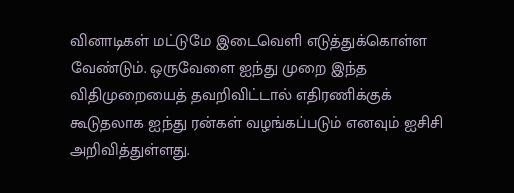வினாடிகள் மட்டுமே இடைவெளி எடுத்துக்கொள்ள வேண்டும். ஒருவேளை ஐந்து முறை இந்த விதிமுறையைத் தவறிவிட்டால் எதிரணிக்குக் கூடுதலாக ஐந்து ரன்கள் வழங்கப்படும் எனவும் ஐசிசி அறிவித்துள்ளது.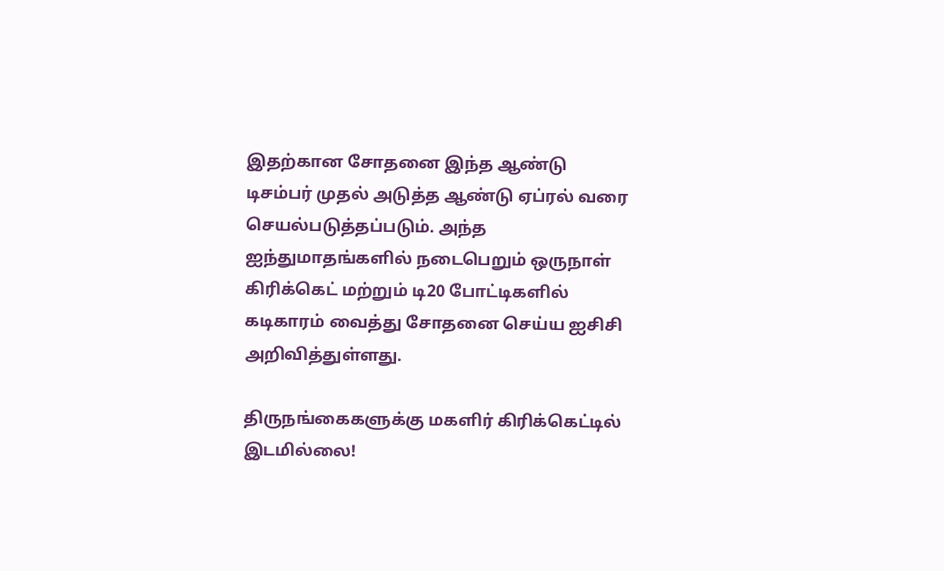இதற்கான சோதனை இந்த ஆண்டு டிசம்பர் முதல் அடுத்த ஆண்டு ஏப்ரல் வரை செயல்படுத்தப்படும். அந்த ஐந்துமாதங்களில் நடைபெறும் ஒருநாள் கிரிக்கெட் மற்றும் டி20 போட்டிகளில் கடிகாரம் வைத்து சோதனை செய்ய ஐசிசி அறிவித்துள்ளது.

திருநங்கைகளுக்கு மகளிர் கிரிக்கெட்டில் இடமில்லை!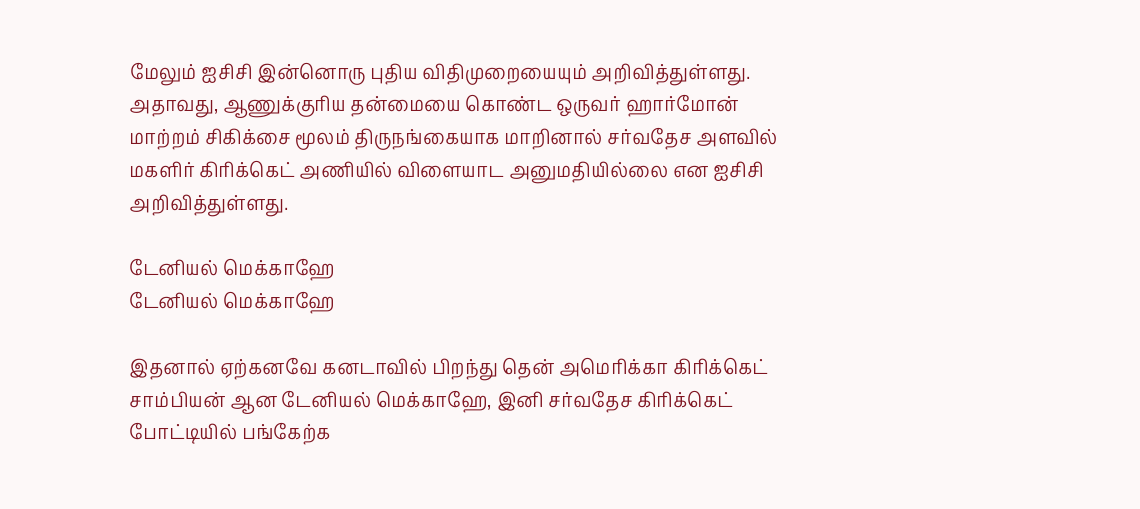மேலும் ஐசிசி இன்னொரு புதிய விதிமுறையையும் அறிவித்துள்ளது. அதாவது, ஆணுக்குரிய தன்மையை கொண்ட ஒருவர் ஹார்மோன் மாற்றம் சிகிக்சை மூலம் திருநங்கையாக மாறினால் சர்வதேச அளவில் மகளிர் கிரிக்கெட் அணியில் விளையாட அனுமதியில்லை என ஐசிசி அறிவித்துள்ளது.

டேனியல் மெக்காஹே
டேனியல் மெக்காஹே

இதனால் ஏற்கனவே கனடாவில் பிறந்து தென் அமெரிக்கா கிரிக்கெட் சாம்பியன் ஆன டேனியல் மெக்காஹே, இனி சர்வதேச கிரிக்கெட் போட்டியில் பங்கேற்க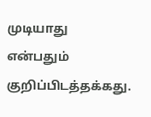முடியாது என்பதும் குறிப்பிடத்தக்கது.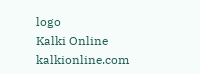logo
Kalki Online
kalkionline.com